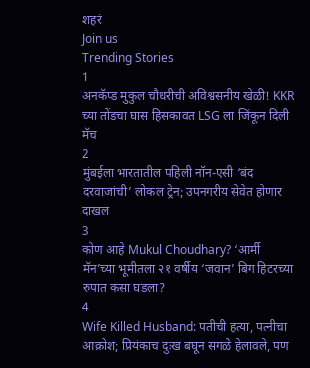शहरं
Join us
Trending Stories
1
अनकॅप्ड मुकुल चौधरीची अविश्वसनीय खेळी! KKR च्या तोंडचा घास हिसकावत LSG ला जिंकून दिली मॅच
2
मुंबईला भारतातील पहिली नॉन-एसी ‘बंद दरवाजांची’ लोकल ट्रेन; उपनगरीय सेवेत होणार दाखल
3
कोण आहे Mukul Choudhary? ‘आर्मी मॅन’च्या भूमीतला २१ वर्षीय ‘जवान’ बिग हिटरच्या रुपात कसा घडला?
4
Wife Killed Husband: पतीची हत्या, पत्नीचा आक्रोश; प्रियंकाच दुःख बघून सगळे हेलावले, पण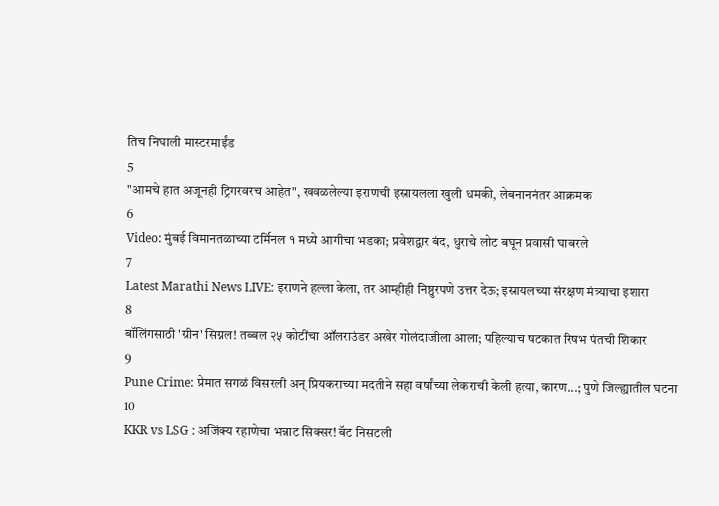तिच निघाली मास्टरमाईंड
5
"आमचे हात अजूनही ट्रिगरवरच आहेत", खवळलेल्या इराणची इस्रायलला खुली धमकी, लेबनाननंतर आक्रमक
6
Video: मुंबई विमानतळाच्या टर्मिनल १ मध्ये आगीचा भडका; प्रवेशद्वार बंद, धुराचे लोट बघून प्रवासी घाबरले
7
Latest Marathi News LIVE: इराणने हल्ला केला, तर आम्हीही निष्ठुरपणे उत्तर देऊ; इस्रायलच्या संरक्षण मंत्र्याचा इशारा
8
बॉलिंगसाठी 'ग्रीन' सिग्नल! तब्बल २५ कोटींचा ऑलराउंडर अखेर गोलंदाजीला आला; पहिल्याच षटकात रिषभ पंतची शिकार
9
Pune Crime: प्रेमात सगळं विसरली अन् प्रियकराच्या मदतीने सहा वर्षांच्या लेकराची केली हत्या, कारण...; पुणे जिल्ह्यातील घटना
10
KKR vs LSG : अजिंक्य रहाणेचा भन्नाट सिक्सर! बॅट निसटली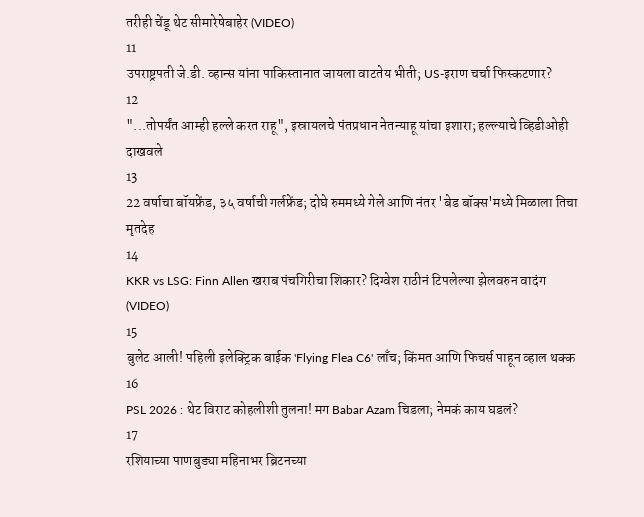तरीही चेंडू थेट सीमारेषेबाहेर (VIDEO)
11
उपराष्ट्रपती जे.डी. व्हान्स यांना पाकिस्तानात जायला वाटतेय भीती; US-इराण चर्चा फिस्कटणार?
12
"...तोपर्यंत आम्ही हल्ले करत राहू", इस्रायलचे पंतप्रधान नेतन्याहू यांचा इशारा; हल्ल्याचे व्हिडीओही दाखवले
13
22 वर्षाचा बॉयफ्रेंड, ३५ वर्षाची गर्लफ्रेंड; दोघे रुममध्ये गेले आणि नंतर 'बेड बॉक्स'मध्ये मिळाला तिचा मृतदेह
14
KKR vs LSG: Finn Allen खराब पंचगिरीचा शिकार? दिग्वेश राठीनं टिपलेल्या झेलवरुन वादंग (VIDEO)
15
बुलेट आली! पहिली इलेक्ट्रिक बाईक 'Flying Flea C6' लाँच; किंमत आणि फिचर्स पाहून व्हाल थक्क
16
PSL 2026 : थेट विराट कोहलीशी तुलना! मग Babar Azam चिडला; नेमकं काय घडलं?
17
रशियाच्या पाणबुड्या महिनाभर ब्रिटनच्या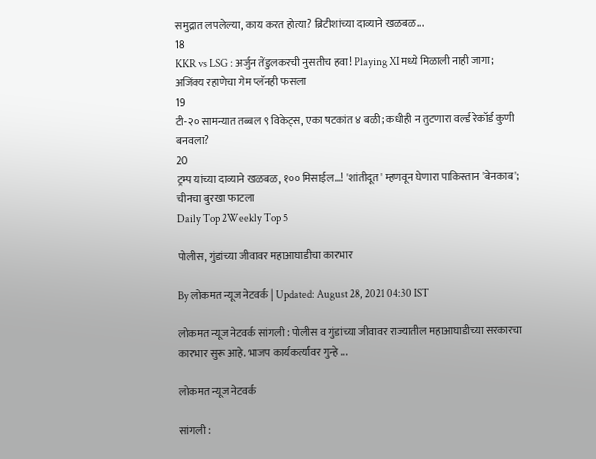समुद्रात लपलेल्या, काय करत होत्या? ब्रिटीशांच्या दाव्याने खळबळ...
18
KKR vs LSG : अर्जुन तेंडुलकरची नुसतीच हवा! Playing XI मध्ये मिळाली नाही जागा; अजिंक्य रहाणेचा गेम प्लॅनही फसला
19
टी-२० सामन्यात तब्बल ९ विकेट्स, एका षटकांत ४ बळी; कधीही न तुटणारा वर्ल्ड रेकॉर्ड कुणी बनवला?
20
ट्रम्प यांच्या दाव्याने खळबळ, १०० मिसाईल...! 'शांतीदूत' म्हणवून घेणारा पाकिस्तान 'बेनकाब'; चीनचा बुरखा फाटला
Daily Top 2Weekly Top 5

पोलीस, गुंडांच्या जीवावर महाआघाडीचा कारभार

By लोकमत न्यूज नेटवर्क | Updated: August 28, 2021 04:30 IST

लोकमत न्यूज नेटवर्क सांगली : पोलीस व गुंडांच्या जीवावर राज्यातील महाआघाडीच्या सरकारचा कारभार सुरू आहे. भाजप कार्यकर्त्यांवर गुन्हे ...

लोकमत न्यूज नेटवर्क

सांगली :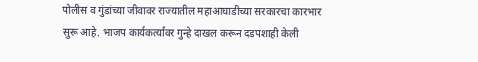पोलीस व गुंडांच्या जीवावर राज्यातील महाआघाडीच्या सरकारचा कारभार सुरू आहे. भाजप कार्यकर्त्यांवर गुन्हे दाखल करून दडपशाही केली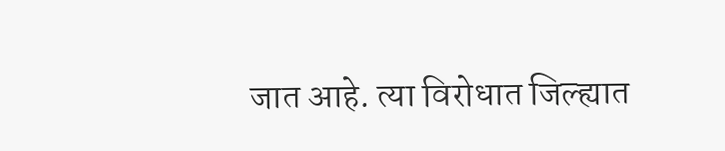जात आहे. त्या विरोधात जिल्ह्यात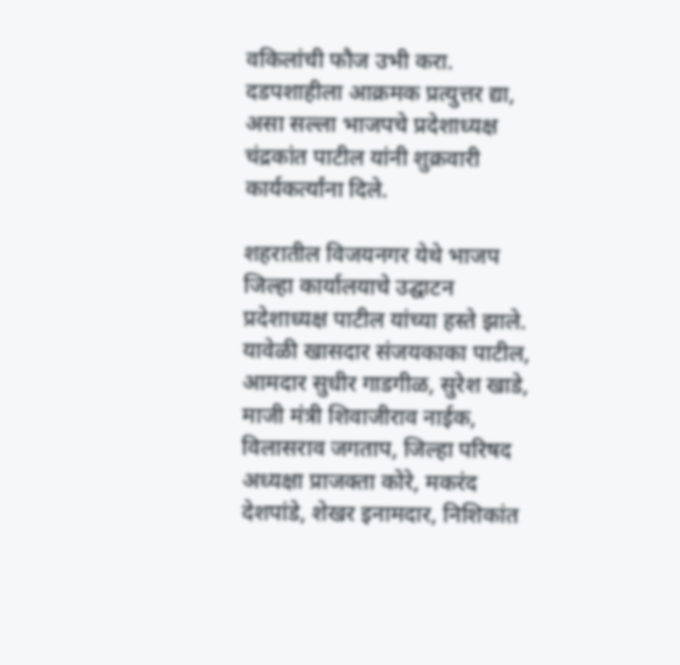वकिलांची फौज उभी करा. दडपशाहीला आक्रमक प्रत्युत्तर द्या, असा सल्ला भाजपचे प्रदेशाध्यक्ष चंद्रकांत पाटील यांनी शुक्रवारी कार्यकर्त्यांना दिले.

शहरातील विजयनगर येथे भाजप जिल्हा कार्यालयाचे उद्घाटन प्रदेशाध्यक्ष पाटील यांच्या हस्ते झाले. यावेळी खासदार संजयकाका पाटील, आमदार सुधीर गाडगीळ, सुरेश खाडे, माजी मंत्री शिवाजीराव नाईक, विलासराव जगताप, जिल्हा परिषद अध्यक्षा प्राजक्ता कोरे, मकरंद देशपांडे, शेखर इनामदार, निशिकांत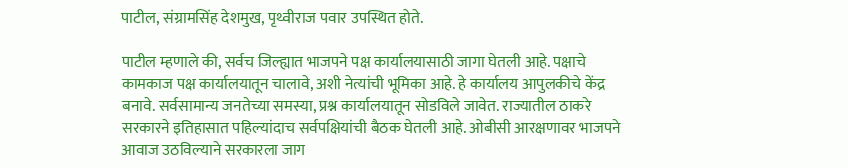पाटील, संग्रामसिंह देशमुख, पृथ्वीराज पवार उपस्थित होते.

पाटील म्हणाले की, सर्वच जिल्ह्यात भाजपने पक्ष कार्यालयासाठी जागा घेतली आहे. पक्षाचे कामकाज पक्ष कार्यालयातून चालावे, अशी नेत्यांची भूमिका आहे. हे कार्यालय आपुलकीचे केंद्र बनावे. सर्वसामान्य जनतेच्या समस्या, प्रश्न कार्यालयातून सोडविले जावेत. राज्यातील ठाकरे सरकारने इतिहासात पहिल्यांदाच सर्वपक्षियांची बैठक घेतली आहे. ओबीसी आरक्षणावर भाजपने आवाज उठविल्याने सरकारला जाग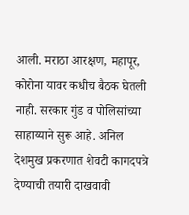आली. मराठा आरक्षण, महापूर, कोरोना यावर कधीच बैठक घेतली नाही. सरकार गुंड व पोलिसांच्या साहाय्याने सुरू आहे. अनिल देशमुख प्रकरणात शेवटी कागदपत्रे देण्याची तयारी दाखवावी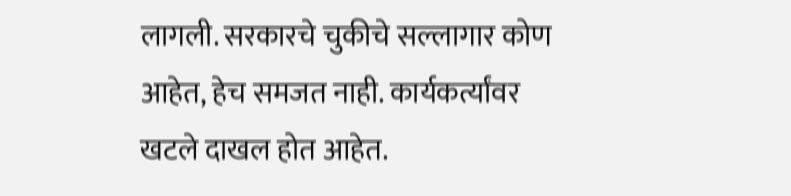लागली. सरकारचे चुकीचे सल्लागार कोण आहेत, हेच समजत नाही. कार्यकर्त्यांवर खटले दाखल होत आहेत.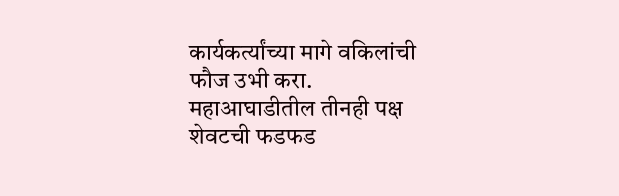कार्यकर्त्यांच्या मागे वकिलांची फौज उभी करा. महाआघाडीतील तीनही पक्ष शेवटची फडफड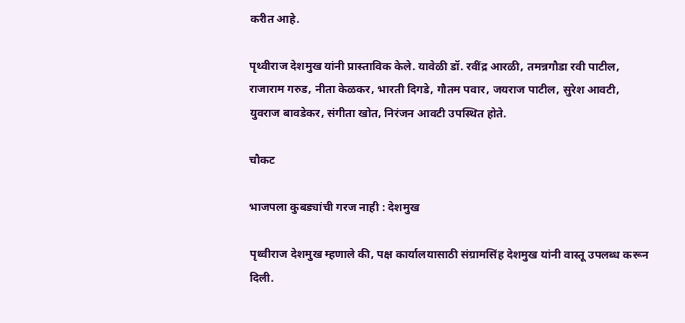करीत आहे.

पृथ्वीराज देशमुख यांनी प्रास्ताविक केले. यावेळी डॉ. रवींद्र आरळी, तमन्नगौडा रवी पाटील, राजाराम गरुड, नीता केळकर, भारती दिगडे, गौतम पवार, जयराज पाटील, सुरेश आवटी, युवराज बावडेकर, संगीता खोत, निरंजन आवटी उपस्थित होते.

चौकट

भाजपला कुबड्यांची गरज नाही : देशमुख

पृथ्वीराज देशमुख म्हणाले की, पक्ष कार्यालयासाठी संग्रामसिंह देशमुख यांनी वास्तू उपलब्ध करून दिली.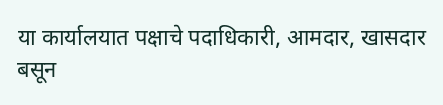या कार्यालयात पक्षाचे पदाधिकारी, आमदार, खासदार बसून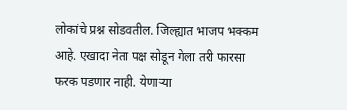लोकांचे प्रश्न सोडवतील. जिल्ह्यात भाजप भक्कम आहे. एखादा नेता पक्ष सोडून गेला तरी फारसा फरक पडणार नाही. येणाऱ्या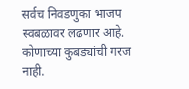सर्वच निवडणुका भाजप स्वबळावर लढणार आहे. कोणाच्या कुबड्यांची गरज नाही.